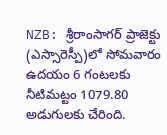NZB: శ్రీరాంసాగర్ ప్రాజెక్టు (ఎస్సారెస్పీ)లో సోమవారం ఉదయం 6 గంటలకు నీటిమట్టం 1079.80 అడుగులకు చేరింది.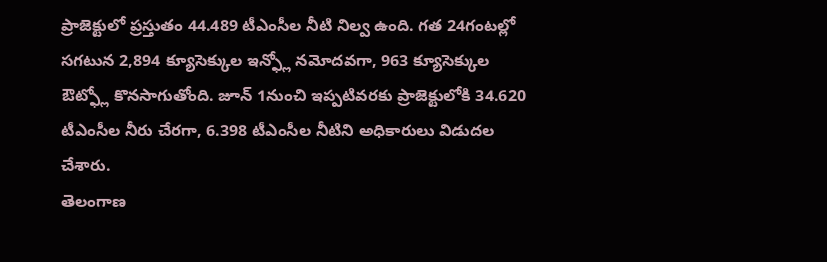ప్రాజెక్టులో ప్రస్తుతం 44.489 టీఎంసీల నీటి నిల్వ ఉంది. గత 24గంటల్లో సగటున 2,894 క్యూసెక్కుల ఇన్ఫ్లో నమోదవగా, 963 క్యూసెక్కుల ఔట్ఫ్లో కొనసాగుతోంది. జూన్ 1నుంచి ఇప్పటివరకు ప్రాజెక్టులోకి 34.620 టీఎంసీల నీరు చేరగా, 6.398 టీఎంసీల నీటిని అధికారులు విడుదల చేశారు.
తెలంగాణ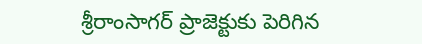శ్రీరాంసాగర్ ప్రాజెక్టుకు పెరిగిన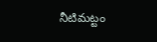నీటిమట్టం